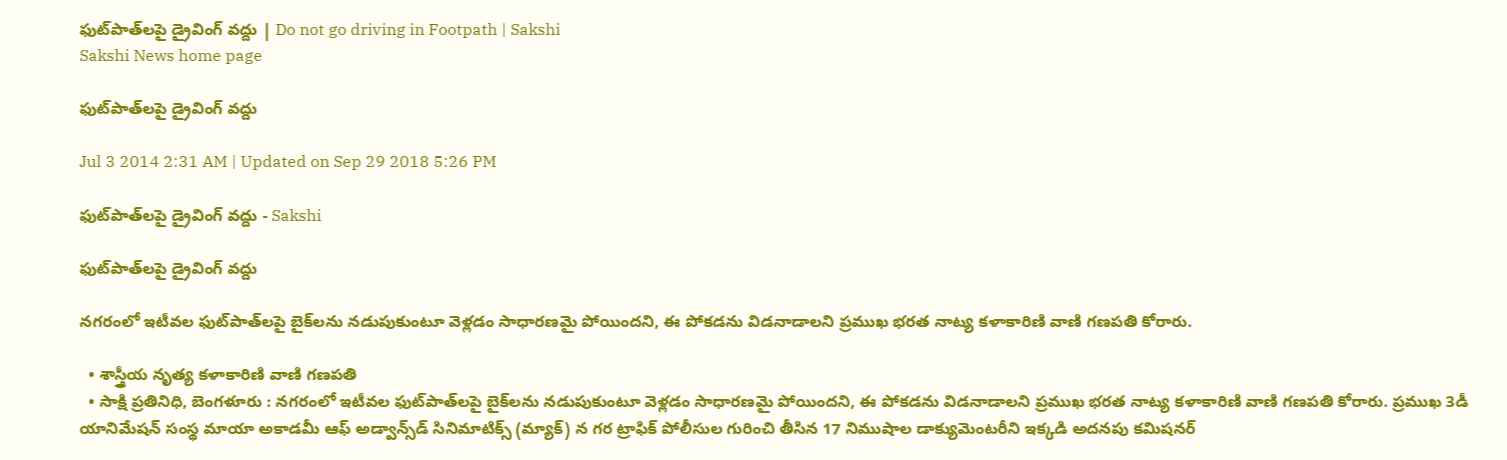ఫుట్‌పాత్‌లపై డ్రైవింగ్ వద్దు | Do not go driving in Footpath | Sakshi
Sakshi News home page

ఫుట్‌పాత్‌లపై డ్రైవింగ్ వద్దు

Jul 3 2014 2:31 AM | Updated on Sep 29 2018 5:26 PM

ఫుట్‌పాత్‌లపై డ్రైవింగ్ వద్దు - Sakshi

ఫుట్‌పాత్‌లపై డ్రైవింగ్ వద్దు

నగరంలో ఇటీవల ఫుట్‌పాత్‌లపై బైక్‌లను నడుపుకుంటూ వెళ్లడం సాధారణమై పోయిందని, ఈ పోకడను విడనాడాలని ప్రముఖ భరత నాట్య కళాకారిణి వాణి గణపతి కోరారు.

  • శాస్త్రీయ నృత్య కళాకారిణి వాణి గణపతి
  • సాక్షి ప్రతినిధి, బెంగళూరు : నగరంలో ఇటీవల ఫుట్‌పాత్‌లపై బైక్‌లను నడుపుకుంటూ వెళ్లడం సాధారణమై పోయిందని, ఈ పోకడను విడనాడాలని ప్రముఖ భరత నాట్య కళాకారిణి వాణి గణపతి కోరారు. ప్రముఖ 3డీ యానిమేషన్ సంస్థ మాయా అకాడమీ ఆఫ్ అడ్వాన్స్‌డ్ సినిమాటిక్స్ (మ్యాక్) న గర ట్రాఫిక్ పోలీసుల గురించి తీసిన 17 నిముషాల డాక్యుమెంటరీని ఇక్కడి అదనపు కమిషనర్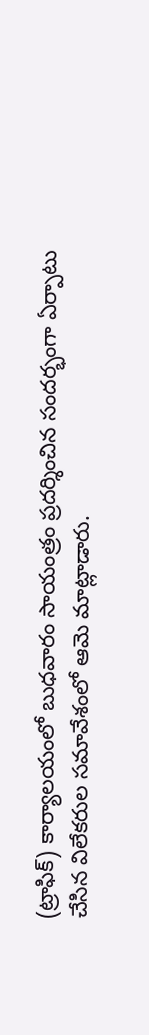(ట్రాఫిక్) కార్యాలయంలో బుధవారం సాయంత్రం ప్రదర్శించిన సందర్భంగా ఏర్పాటు చేసిన విలేకరుల సమావేశంలో ఆమె మాట్లాడారు.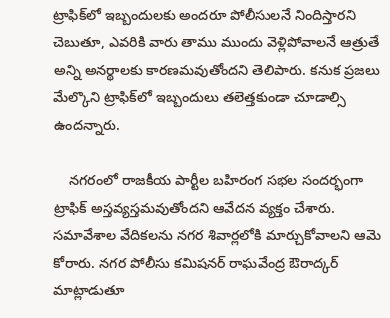ట్రాఫిక్‌లో ఇబ్బందులకు అందరూ పోలీసులనే నిందిస్తారని చెబుతూ, ఎవరికి వారు తాము ముందు వెళ్లిపోవాలనే ఆత్రుతే అన్ని అనర్థాలకు కారణమవుతోందని తెలిపారు. కనుక ప్రజలు మేల్కొని ట్రాఫిక్‌లో ఇబ్బందులు తలెత్తకుండా చూడాల్సి ఉందన్నారు.

    నగరంలో రాజకీయ పార్టీల బహిరంగ సభల సందర్భంగా ట్రాఫిక్ అస్తవ్యస్తమవుతోందని ఆవేదన వ్యక్తం చేశారు. సమావేశాల వేదికలను నగర శివార్లలోకి మార్చుకోవాలని ఆమె కోరారు. నగర పోలీసు కమిషనర్ రాఘవేంద్ర ఔరాద్కర్ మాట్లాడుతూ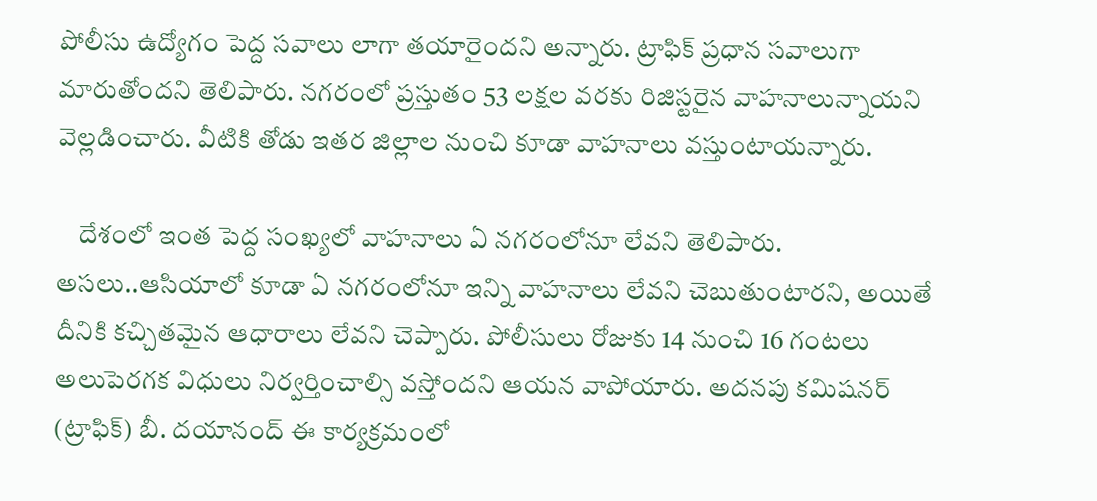పోలీసు ఉద్యోగం పెద్ద సవాలు లాగా తయారైందని అన్నారు. ట్రాఫిక్ ప్రధాన సవాలుగా మారుతోందని తెలిపారు. నగరంలో ప్రస్తుతం 53 లక్షల వరకు రిజిస్టరైన వాహనాలున్నాయని వెల్లడించారు. వీటికి తోడు ఇతర జిల్లాల నుంచి కూడా వాహనాలు వస్తుంటాయన్నారు.

    దేశంలో ఇంత పెద్ద సంఖ్యలో వాహనాలు ఏ నగరంలోనూ లేవని తెలిపారు. అసలు..ఆసియాలో కూడా ఏ నగరంలోనూ ఇన్ని వాహనాలు లేవని చెబుతుంటారని, అయితే దీనికి కచ్చితమైన ఆధారాలు లేవని చెప్పారు. పోలీసులు రోజుకు 14 నుంచి 16 గంటలు అలుపెరగక విధులు నిర్వర్తించాల్సి వస్తోందని ఆయన వాపోయారు. అదనపు కమిషనర్ (ట్రాఫిక్) బీ. దయానంద్ ఈ కార్యక్రమంలో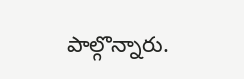పాల్గొన్నారు.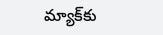మ్యాక్‌కు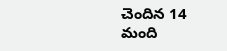చెందిన 14 మంది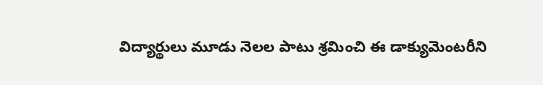విద్యార్థులు మూడు నెలల పాటు శ్రమించి ఈ డాక్యుమెంటరీని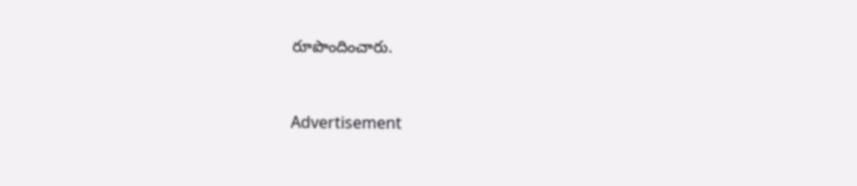రూపొందించారు.


Advertisement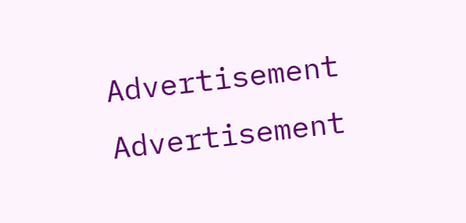Advertisement
Advertisement